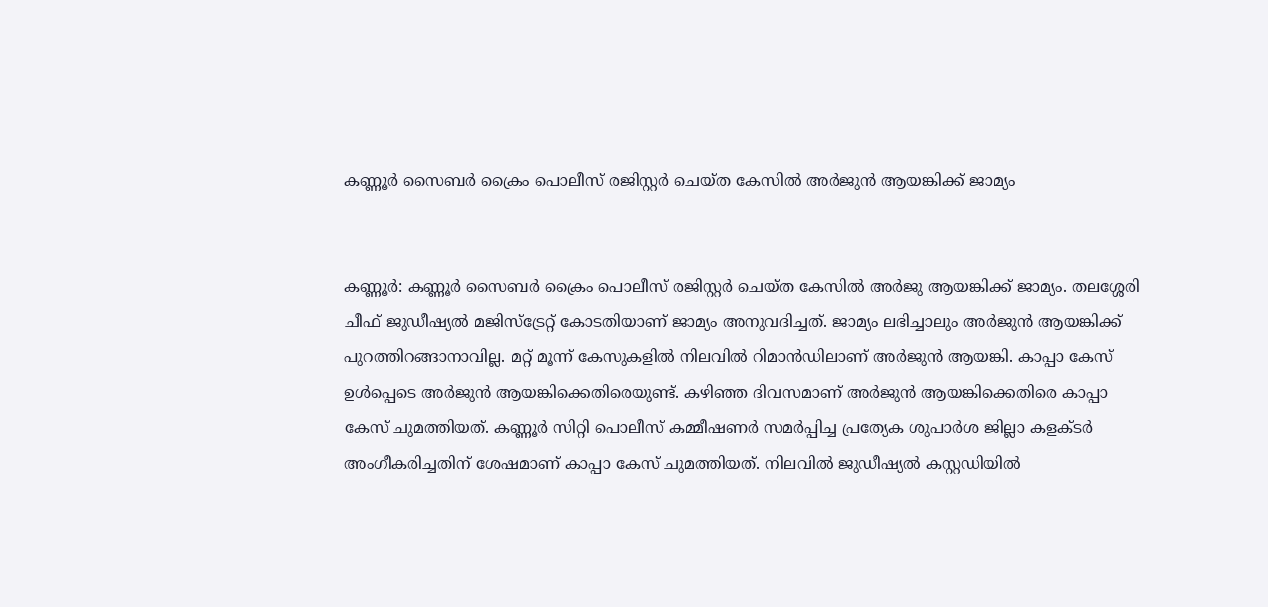കണ്ണൂർ സൈബർ ക്രൈം പൊലീസ് രജിസ്റ്റർ ചെയ്ത കേസിൽ അർജുൻ ആയങ്കിക്ക് ജാമ്യം


കണ്ണൂർ: കണ്ണൂര്‍ സൈബര്‍ ക്രൈം പൊലീസ് രജിസ്റ്റര്‍ ചെയ്ത കേസില്‍ അര്‍ജു ആയങ്കിക്ക് ജാമ്യം. തലശ്ശേരി ചീഫ് ജുഡീഷ്യല്‍ മജിസ്‌ട്രേറ്റ് കോടതിയാണ് ജാമ്യം അനുവദിച്ചത്. ജാമ്യം ലഭിച്ചാലും അര്‍ജുന്‍ ആയങ്കിക്ക് പുറത്തിറങ്ങാനാവില്ല. മറ്റ് മൂന്ന് കേസുകളില്‍ നിലവില്‍ റിമാന്‍ഡിലാണ് അര്‍ജുന്‍ ആയങ്കി. കാപ്പാ കേസ് ഉള്‍പ്പെടെ അര്‍ജുന്‍ ആയങ്കിക്കെതിരെയുണ്ട്. കഴിഞ്ഞ ദിവസമാണ് അര്‍ജുന്‍ ആയങ്കിക്കെതിരെ കാപ്പാ കേസ് ചുമത്തിയത്. കണ്ണൂര്‍ സിറ്റി പൊലീസ് കമ്മീഷണര്‍ സമര്‍പ്പിച്ച പ്രത്യേക ശുപാര്‍ശ ജില്ലാ കളക്ടര്‍ അംഗീകരിച്ചതിന് ശേഷമാണ് കാപ്പാ കേസ് ചുമത്തിയത്. നിലവില്‍ ജുഡീഷ്യല്‍ കസ്റ്റഡിയില്‍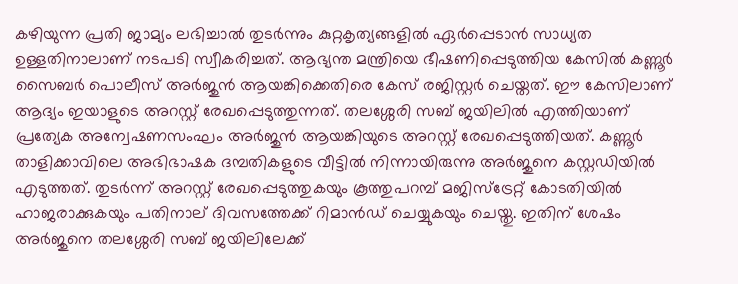കഴിയുന്ന പ്രതി ജാമ്യം ലഭിച്ചാല്‍ തുടര്‍ന്നും കുറ്റകൃത്യങ്ങളില്‍ ഏര്‍പ്പെടാന്‍ സാധ്യത ഉള്ളതിനാലാണ് നടപടി സ്വീകരിച്ചത്. ആഭ്യന്ത മന്ത്രിയെ ഭീഷണിപ്പെടുത്തിയ കേസിൽ കണ്ണൂര്‍ സൈബര്‍ പൊലീസ് അർജുൻ ആയങ്കിക്കെതിരെ കേസ് രജിസ്റ്റര്‍ ചെയ്തത്. ഈ കേസിലാണ് ആദ്യം ഇയാളുടെ അറസ്റ്റ് രേഖപ്പെടുത്തുന്നത്. തലശ്ശേരി സബ് ജയിലിൽ എത്തിയാണ് പ്രത്യേക അന്വേഷണസംഘം അർജുൻ ആയങ്കിയുടെ അറസ്റ്റ് രേഖപ്പെടുത്തിയത്. കണ്ണൂര്‍ താളിക്കാവിലെ അഭിഭാഷക ദമ്പതികളുടെ വീട്ടില്‍ നിന്നായിരുന്നു അര്‍ജുനെ കസ്റ്റഡിയില്‍ എടുത്തത്. തുടര്‍ന്ന് അറസ്റ്റ് രേഖപ്പെടുത്തുകയും കൂത്തുപറമ്പ് മജിസ്‌ട്രേറ്റ് കോടതിയില്‍ ഹാജരാക്കുകയും പതിനാല് ദിവസത്തേക്ക് റിമാന്‍ഡ് ചെയ്യുകയും ചെയ്തു. ഇതിന് ശേഷം അര്‍ജുനെ തലശ്ശേരി സബ് ജയിലിലേക്ക്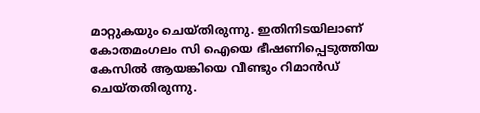മാറ്റുകയും ചെയ്തിരുന്നു. ഇതിനിടയിലാണ് കോതമംഗലം സി ഐയെ ഭീഷണിപ്പെടുത്തിയ കേസിൽ ആയങ്കിയെ വീണ്ടും റിമാൻഡ് ചെയ്തതിരുന്നു.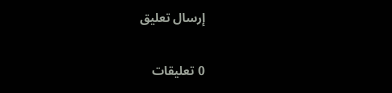إرسال تعليق

0 تعليقات